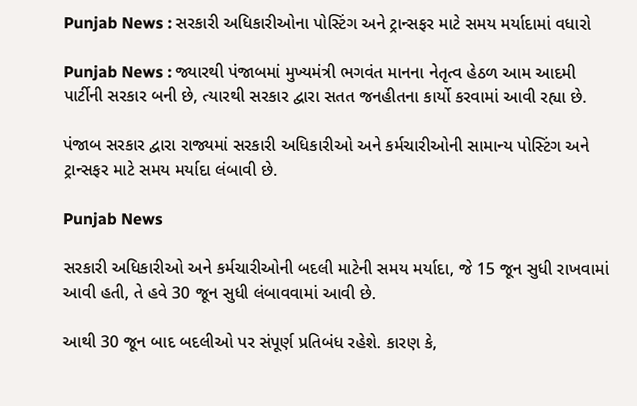Punjab News : સરકારી અધિકારીઓના પોસ્ટિંગ અને ટ્રાન્સફર માટે સમય મર્યાદામાં વધારો

Punjab News : જ્યારથી પંજાબમાં મુખ્યમંત્રી ભગવંત માનના નેતૃત્વ હેઠળ આમ આદમી પાર્ટીની સરકાર બની છે, ત્યારથી સરકાર દ્વારા સતત જનહીતના કાર્યો કરવામાં આવી રહ્યા છે.

પંજાબ સરકાર દ્વારા રાજ્યમાં સરકારી અધિકારીઓ અને કર્મચારીઓની સામાન્ય પોસ્ટિંગ અને ટ્રાન્સફર માટે સમય મર્યાદા લંબાવી છે.

Punjab News

સરકારી અધિકારીઓ અને કર્મચારીઓની બદલી માટેની સમય મર્યાદા, જે 15 જૂન સુધી રાખવામાં આવી હતી, તે હવે 30 જૂન સુધી લંબાવવામાં આવી છે.

આથી 30 જૂન બાદ બદલીઓ પર સંપૂર્ણ પ્રતિબંધ રહેશે. કારણ કે,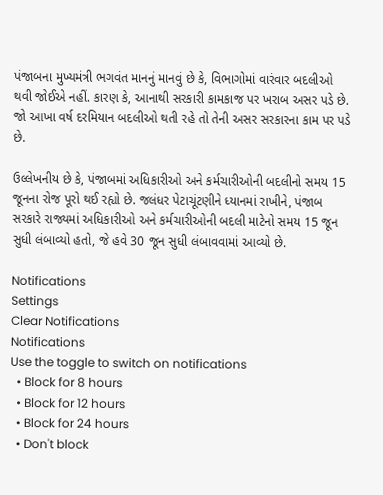પંજાબના મુખ્યમંત્રી ભગવંત માનનું માનવું છે કે, વિભાગોમાં વારંવાર બદલીઓ થવી જોઈએ નહીં. કારણ કે, આનાથી સરકારી કામકાજ પર ખરાબ અસર પડે છે. જો આખા વર્ષ દરમિયાન બદલીઓ થતી રહે તો તેની અસર સરકારના કામ પર પડે છે.

ઉલ્લેખનીય છે કે, પંજાબમાં અધિકારીઓ અને કર્મચારીઓની બદલીનો સમય 15 જૂનના રોજ પૂરો થઈ રહ્યો છે. જલંધર પેટાચૂંટણીને ધ્યાનમાં રાખીને, પંજાબ સરકારે રાજ્યમાં અધિકારીઓ અને કર્મચારીઓની બદલી માટેનો સમય 15 જૂન સુધી લંબાવ્યો હતો, જે હવે 30 જૂન સુધી લંબાવવામાં આવ્યો છે.

Notifications
Settings
Clear Notifications
Notifications
Use the toggle to switch on notifications
  • Block for 8 hours
  • Block for 12 hours
  • Block for 24 hours
  • Don't block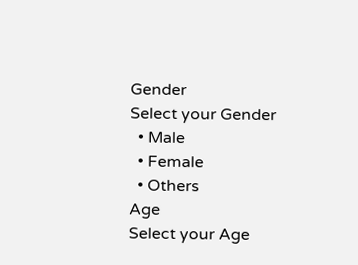Gender
Select your Gender
  • Male
  • Female
  • Others
Age
Select your Age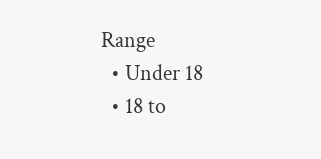Range
  • Under 18
  • 18 to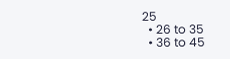25
  • 26 to 35
  • 36 to 45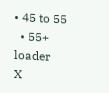• 45 to 55
  • 55+
loader
X